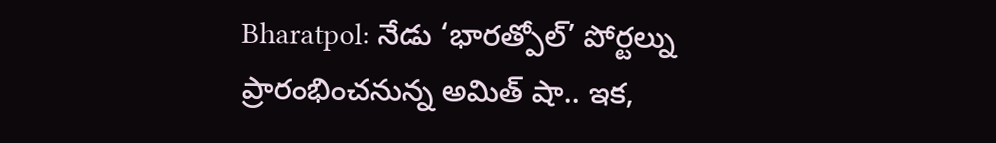Bharatpol: నేడు ‘భారత్పోల్’ పోర్టల్ను ప్రారంభించనున్న అమిత్ షా.. ఇక,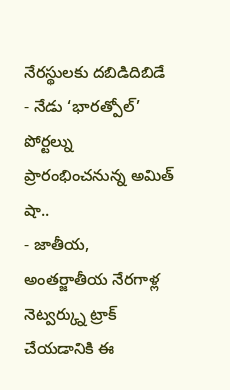నేరస్థులకు దబిడిదిబిడే
- నేడు ‘భారత్పోల్’ పోర్టల్ను ప్రారంభించనున్న అమిత్ షా..
- జాతీయ, అంతర్జాతీయ నేరగాళ్ల నెట్వర్క్ను ట్రాక్ చేయడానికి ఈ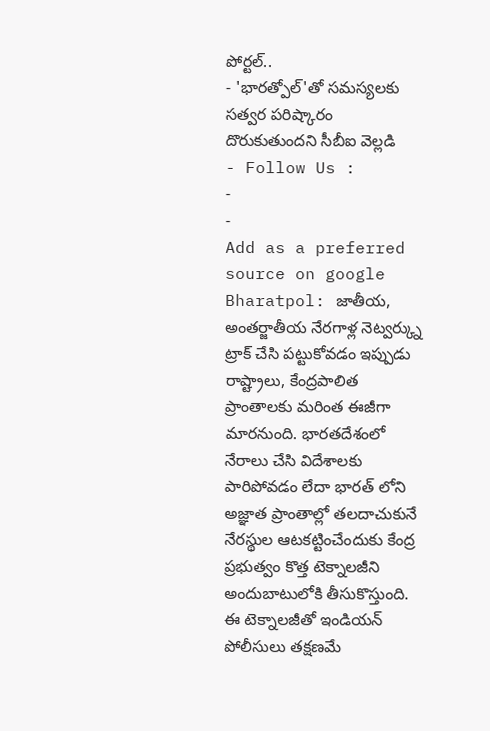పోర్టల్..
- 'భారత్పోల్'తో సమస్యలకు సత్వర పరిష్కారం దొరుకుతుందని సీబీఐ వెల్లడి
- Follow Us :
-
-
Add as a preferred
source on google
Bharatpol: జాతీయ, అంతర్జాతీయ నేరగాళ్ల నెట్వర్క్ను ట్రాక్ చేసి పట్టుకోవడం ఇప్పుడు రాష్ట్రాలు, కేంద్రపాలిత ప్రాంతాలకు మరింత ఈజీగా మారనుంది. భారతదేశంలో నేరాలు చేసి విదేశాలకు పారిపోవడం లేదా భారత్ లోని అజ్ఞాత ప్రాంతాల్లో తలదాచుకునే నేరస్థుల ఆటకట్టించేందుకు కేంద్ర ప్రభుత్వం కొత్త టెక్నాలజీని అందుబాటులోకి తీసుకొస్తుంది. ఈ టెక్నాలజీతో ఇండియన్ పోలీసులు తక్షణమే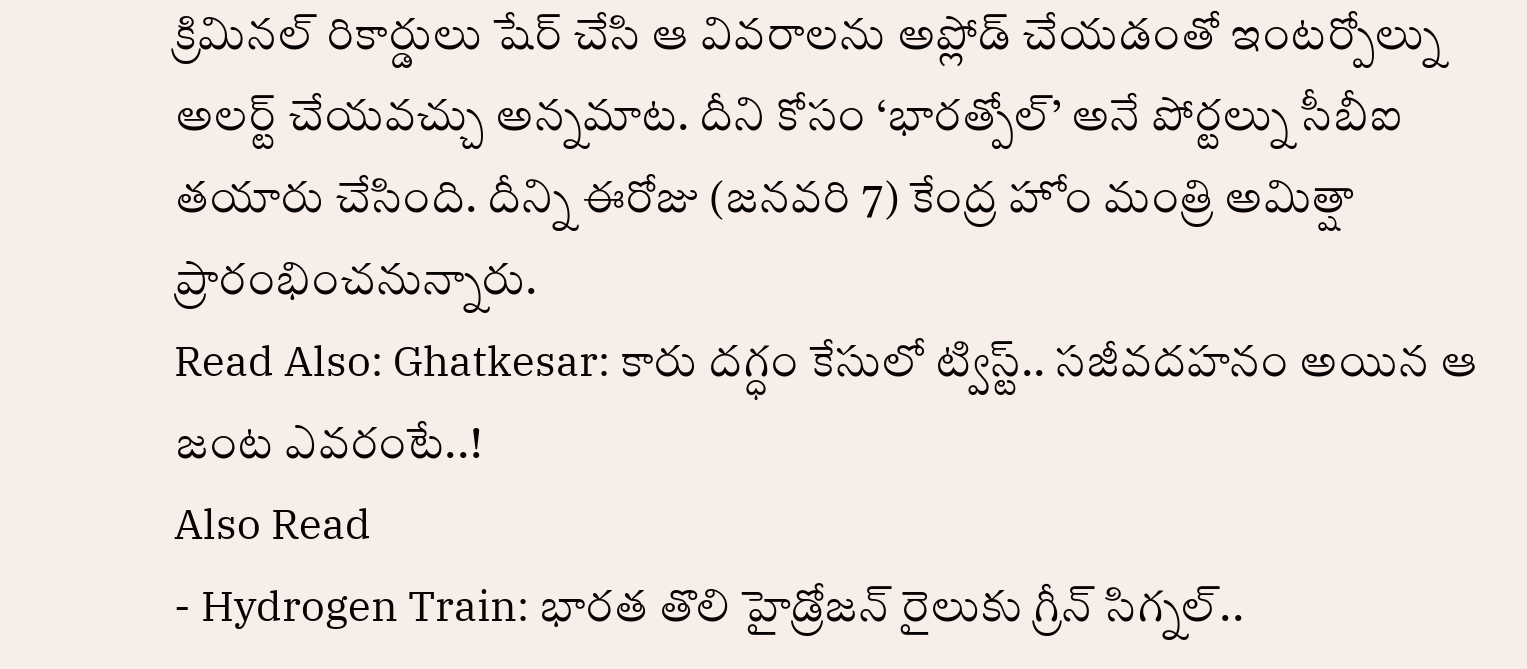క్రిమినల్ రికార్డులు షేర్ చేసి ఆ వివరాలను అప్లోడ్ చేయడంతో ఇంటర్పోల్ను అలర్ట్ చేయవచ్చు అన్నమాట. దీని కోసం ‘భారత్పోల్’ అనే పోర్టల్ను సీబీఐ తయారు చేసింది. దీన్ని ఈరోజు (జనవరి 7) కేంద్ర హోం మంత్రి అమిత్షా ప్రారంభించనున్నారు.
Read Also: Ghatkesar: కారు దగ్ధం కేసులో ట్విస్ట్.. సజీవదహనం అయిన ఆ జంట ఎవరంటే..!
Also Read
- Hydrogen Train: భారత తొలి హైడ్రోజన్ రైలుకు గ్రీన్ సిగ్నల్..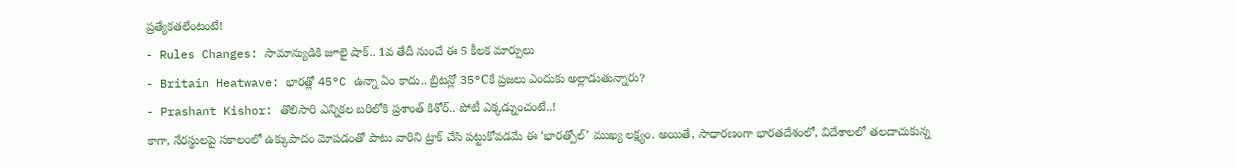ప్రత్యేకతలేంటంటే!
- Rules Changes: సామాన్యుడికి జూలై షాక్.. 1వ తేదీ నుంచే ఈ 5 కీలక మార్పులు
- Britain Heatwave: భారత్లో 45°C ఉన్నా ఏం కాదు.. బ్రిటన్లో 35°Cకే ప్రజలు ఎందుకు అల్లాడుతున్నారు?
- Prashant Kishor: తొలిసారి ఎన్నికల బరిలోకి ప్రశాంత్ కిశోర్.. పోటీ ఎక్కడ్నుంచంటే..!
కాగా, నేరస్థులపై సకాలంలో ఉక్కుపాదం మోపడంతో పాటు వారిని ట్రాక్ చేసి పట్టుకోవడమే ఈ ‘భారత్పోల్’ ముఖ్య లక్ష్యం. అయితే, సాధారణంగా భారతదేశంలో, విదేశాలలో తలదాచుకున్న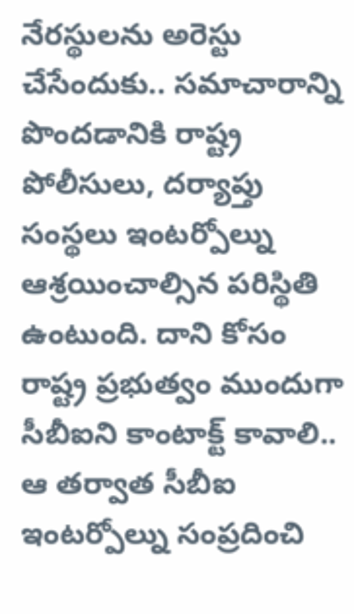నేరస్థులను అరెస్టు చేసేందుకు.. సమాచారాన్ని పొందడానికి రాష్ట్ర పోలీసులు, దర్యాప్తు సంస్థలు ఇంటర్పోల్ను ఆశ్రయించాల్సిన పరిస్థితి ఉంటుంది. దాని కోసం రాష్ట్ర ప్రభుత్వం ముందుగా సీబీఐని కాంటాక్ట్ కావాలి.. ఆ తర్వాత సీబీఐ ఇంటర్పోల్ను సంప్రదించి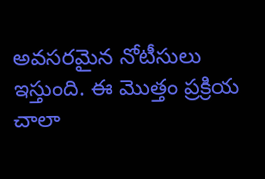అవసరమైన నోటీసులు ఇస్తుంది. ఈ మొత్తం ప్రక్రియ చాలా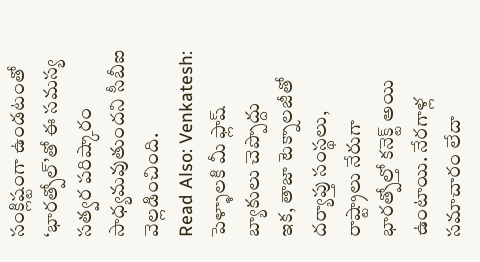సంక్లిష్టంగా ఉండటంతో ‘భారత్పోల్’తో ఈ సమస్య సత్వర పరిష్కారం సాధ్యమవుతుందని సీబీఐ వెల్లడించింది.
Read Also: Venkatesh: పెళ్ళాలకి మీ ఫ్లాష్ బ్యాకులు చెప్పొద్దు
ఇక, తాజా టెక్నాలజీతో దర్యాప్తు సంస్థలు, రాష్ట్రాలు నేరుగా భారత్పోల్తో కనెక్ట్ అయి ఉంటాయి. నేరగాళ్ల సమాచారం లేదా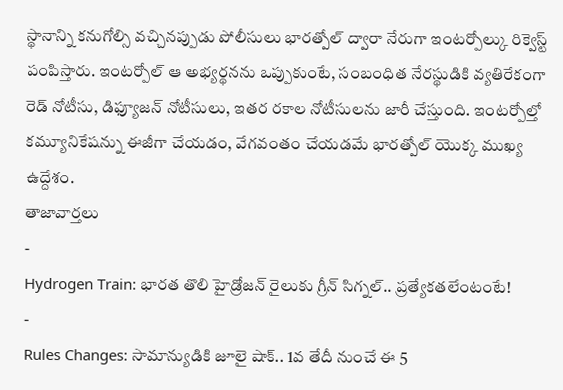స్థానాన్ని కనుగోల్సి వచ్చినప్పుడు పోలీసులు భారత్పోల్ ద్వారా నేరుగా ఇంటర్పోల్కు రిక్వెస్ట్ పంపిస్తారు. ఇంటర్పోల్ ఆ అభ్యర్థనను ఒప్పుకుంటే, సంబంధిత నేరస్థుడికి వ్యతిరేకంగా రెడ్ నోటీసు, డిఫ్యూజన్ నోటీసులు, ఇతర రకాల నోటీసులను జారీ చేస్తుంది. ఇంటర్పోల్తో కమ్యూనికేషన్ను ఈజీగా చేయడం, వేగవంతం చేయడమే భారత్పోల్ యొక్క ముఖ్య ఉద్దేశం.
తాజావార్తలు
-
Hydrogen Train: భారత తొలి హైడ్రోజన్ రైలుకు గ్రీన్ సిగ్నల్.. ప్రత్యేకతలేంటంటే!
-
Rules Changes: సామాన్యుడికి జూలై షాక్.. 1వ తేదీ నుంచే ఈ 5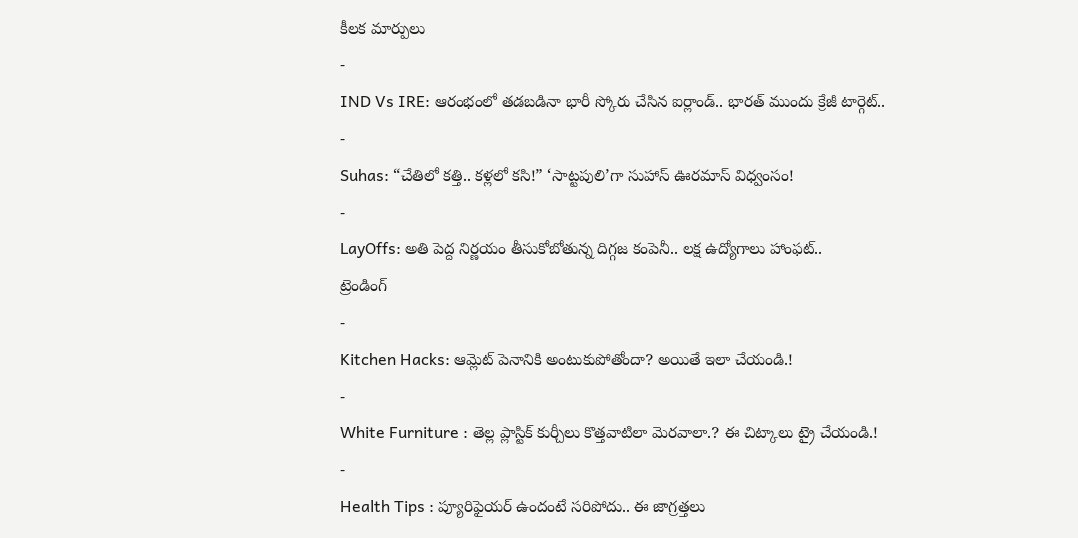కీలక మార్పులు
-
IND Vs IRE: ఆరంభంలో తడబడినా భారీ స్కోరు చేసిన ఐర్లాండ్.. భారత్ ముందు క్రేజీ టార్గెట్..
-
Suhas: “చేతిలో కత్తి.. కళ్లలో కసి!” ‘సాట్టపులి’గా సుహాస్ ఊరమాస్ విధ్వంసం!
-
LayOffs: అతి పెద్ద నిర్ణయం తీసుకోబోతున్న దిగ్గజ కంపెనీ.. లక్ష ఉద్యోగాలు హాంఫట్..
ట్రెండింగ్
-
Kitchen Hacks: ఆమ్లెట్ పెనానికి అంటుకుపోతోందా? అయితే ఇలా చేయండి.!
-
White Furniture : తెల్ల ప్లాస్టిక్ కుర్చీలు కొత్తవాటిలా మెరవాలా.? ఈ చిట్కాలు ట్రై చేయండి.!
-
Health Tips : ప్యూరిఫైయర్ ఉందంటే సరిపోదు.. ఈ జాగ్రత్తలు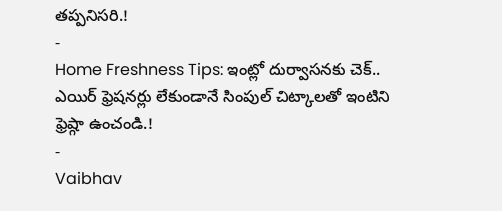తప్పనిసరి.!
-
Home Freshness Tips: ఇంట్లో దుర్వాసనకు చెక్.. ఎయిర్ ఫ్రెషనర్లు లేకుండానే సింపుల్ చిట్కాలతో ఇంటిని ఫ్రెష్గా ఉంచండి.!
-
Vaibhav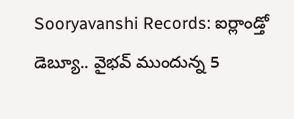Sooryavanshi Records: ఐర్లాండ్తో డెబ్యూ.. వైభవ్ ముందున్న 5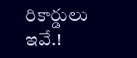రికార్డులు ఇవే.!